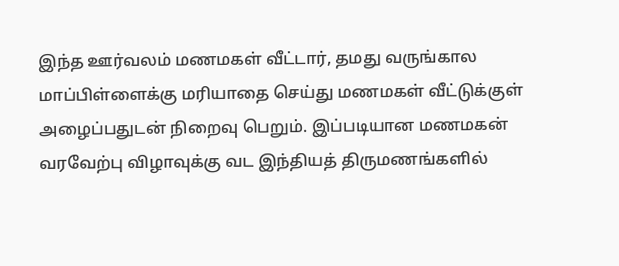இந்த ஊர்வலம் மணமகள் வீட்டார், தமது வருங்கால மாப்பிள்ளைக்கு மரியாதை செய்து மணமகள் வீட்டுக்குள் அழைப்பதுடன் நிறைவு பெறும். இப்படியான மணமகன் வரவேற்பு விழாவுக்கு வட இந்தியத் திருமணங்களில்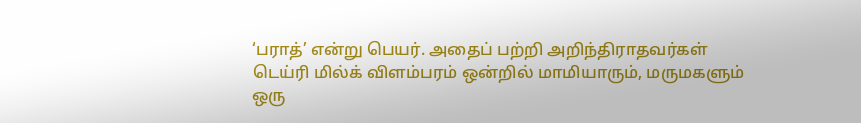‘பராத்’ என்று பெயர். அதைப் பற்றி அறிந்திராதவர்கள் டெய்ரி மில்க் விளம்பரம் ஒன்றில் மாமியாரும், மருமகளும் ஒரு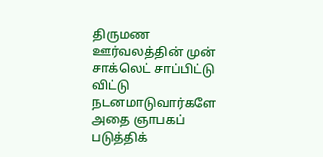திருமண ஊர்வலத்தின் முன் சாக்லெட் சாப்பிட்டு விட்டு நடனமாடுவார்களே அதை ஞாபகப் படுத்திக்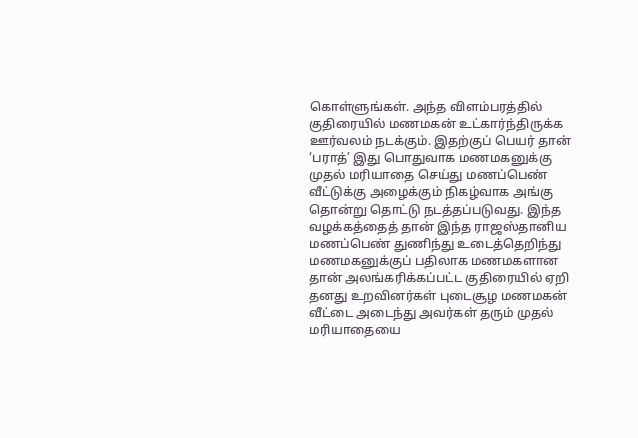கொள்ளுங்கள். அந்த விளம்பரத்தில் குதிரையில் மணமகன் உட்கார்ந்திருக்க ஊர்வலம் நடக்கும். இதற்குப் பெயர் தான் ‘பராத்’ இது பொதுவாக மணமகனுக்கு முதல் மரியாதை செய்து மணப்பெண் வீட்டுக்கு அழைக்கும் நிகழ்வாக அங்கு தொன்று தொட்டு நடத்தப்படுவது. இந்த வழக்கத்தைத் தான் இந்த ராஜஸ்தானிய மணப்பெண் துணிந்து உடைத்தெறிந்து மணமகனுக்குப் பதிலாக மணமகளான தான் அலங்கரிக்கப்பட்ட குதிரையில் ஏறி தனது உறவினர்கள் புடைசூழ மணமகன் வீட்டை அடைந்து அவர்கள் தரும் முதல் மரியாதையை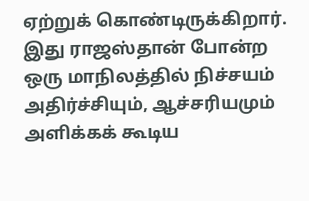ஏற்றுக் கொண்டிருக்கிறார். இது ராஜஸ்தான் போன்ற ஒரு மாநிலத்தில் நிச்சயம் அதிர்ச்சியும், ஆச்சரியமும் அளிக்கக் கூடிய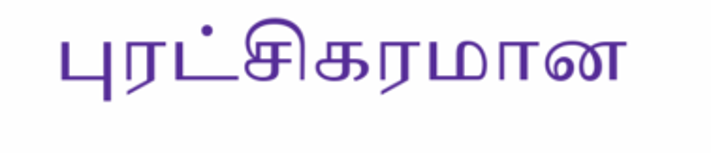புரட்சிகரமான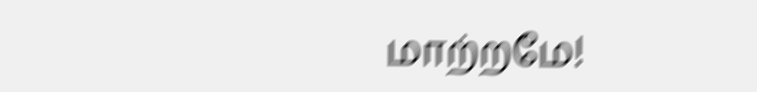மாற்றமே!